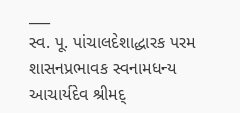___
સ્વ. પૂ. પાંચાલદેશાદ્ધારક પરમ શાસનપ્રભાવક સ્વનામધન્ય આચાર્યદેવ શ્રીમદ્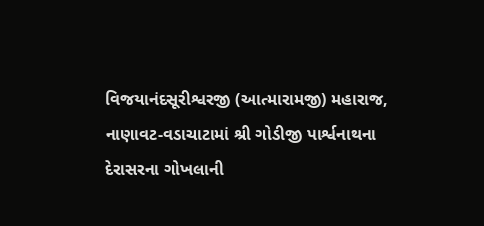વિજયાનંદસૂરીશ્વરજી (આત્મારામજી) મહારાજ,
નાણાવટ-વડાચાટામાં શ્રી ગોડીજી પાર્શ્વનાથના
દેરાસરના ગોખલાની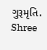ગુરૂમૃતિ.
Shree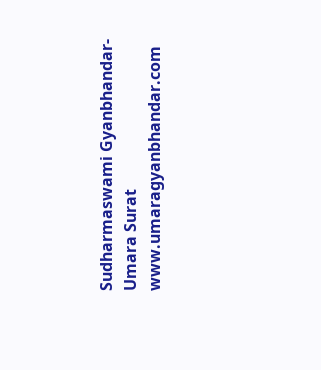Sudharmaswami Gyanbhandar-Umara Surat
www.umaragyanbhandar.com